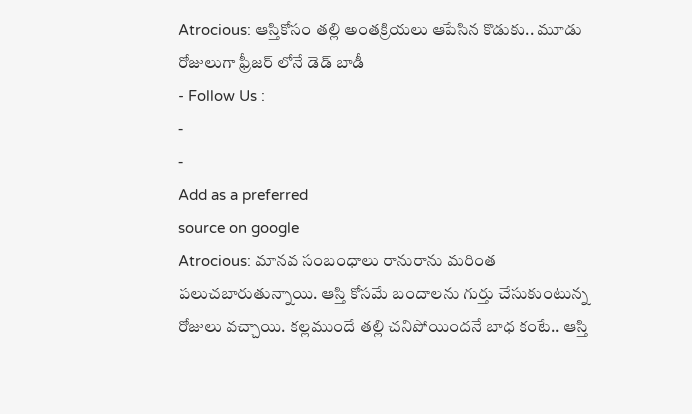Atrocious: ఆస్తికోసం తల్లి అంతక్రియలు ఆపేసిన కొడుకు.. మూడు రోజులుగా ఫ్రీజర్ లోనే డెడ్ బాడీ
- Follow Us :
-
-
Add as a preferred
source on google
Atrocious: మానవ సంబంధాలు రానురాను మరింత పలుచబారుతున్నాయి. ఆస్తి కోసమే బందాలను గుర్తు చేసుకుంటున్న రోజులు వచ్చాయి. కల్లముందే తల్లి చనిపోయిందనే బాధ కంటే.. ఆస్తి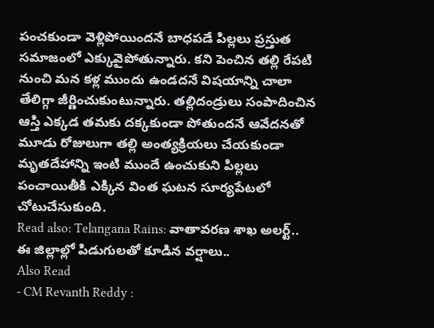పంచకుండా వెళ్లిపోయిందనే బాధపడే పిల్లలు ప్రస్తుత సమాజంలో ఎక్కువైపోతున్నారు. కని పెంచిన తల్లి రేపటి నుంచి మన కళ్ల ముందు ఉండదనే విషయాన్ని చాలా తేలిగ్గా జీర్ణించుకుంటున్నారు. తల్లిదండ్రులు సంపాదించిన ఆస్తి ఎక్కడ తమకు దక్కకుండా పోతుందనే ఆవేదనతో మూడు రోజులుగా తల్లి అంత్యక్రియలు చేయకుండా మృతదేహాన్ని ఇంటి ముందే ఉంచుకుని పిల్లలు పంచాయితీకి ఎక్కిన వింత ఘటన సూర్యపేటలో చోటుచేసుకుంది.
Read also: Telangana Rains: వాతావరణ శాఖ అలర్ట్.. ఈ జిల్లాల్లో పిడుగులతో కూడిన వర్షాలు..
Also Read
- CM Revanth Reddy :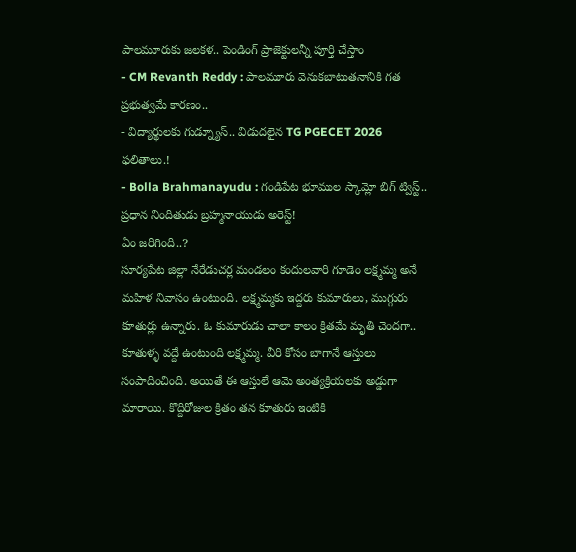పాలమూరుకు జలకళ.. పెండింగ్ ప్రాజెక్టులన్నీ పూర్తి చేస్తాం
- CM Revanth Reddy : పాలమూరు వెనుకబాటుతనానికి గత ప్రభుత్వమే కారణం..
- విద్యార్థులకు గుడ్న్యూస్.. విడుదలైన TG PGECET 2026 ఫలితాలు.!
- Bolla Brahmanayudu : గండిపేట భూముల స్కామ్లో బిగ్ ట్విస్ట్.. ప్రధాన నిందితుడు బ్రహ్మనాయుడు అరెస్ట్!
ఏం జరిగింది..?
సూర్యపేట జిల్లా నేరేడుచర్ల మండలం కందులవారి గూడెం లక్ష్మమ్మ అనే మహిళ నివాసం ఉంటుంది. లక్ష్మమ్మకు ఇద్దరు కుమారులు, ముగ్గురు కూతుర్లు ఉన్నారు. ఓ కుమారుడు చాలా కాలం క్రితమే మృతి చెందగా.. కూతుళ్ళ వద్దే ఉంటుంది లక్ష్మమ్మ. వీరి కోసం బాగానే ఆస్తులు సంపాదించింది. అయితే ఈ ఆస్తులే ఆమె అంత్యక్రియలకు అడ్డుగా మారాయి. కొద్దిరోజుల క్రితం తన కూతురు ఇంటికి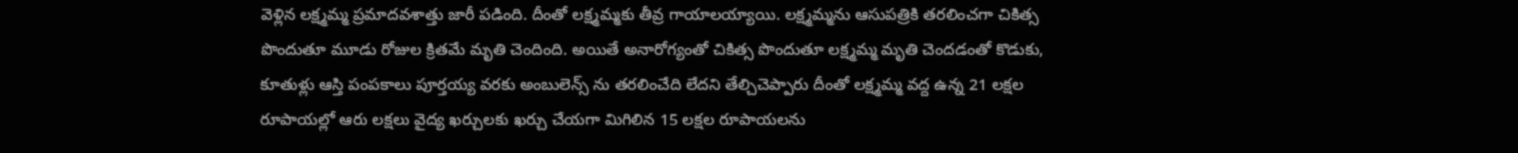వెళ్లిన లక్ష్మమ్మ ప్రమాదవశాత్తు జారీ పడింది. దీంతో లక్ష్మమ్మకు తీవ్ర గాయాలయ్యాయి. లక్ష్మమ్మను ఆసుపత్రికి తరలించగా చికిత్స పొందుతూ మూడు రోజుల క్రితమే మృతి చెందింది. అయితే అనారోగ్యంతో చికిత్స పొందుతూ లక్ష్మమ్మ మృతి చెందడంతో కొడుకు, కూతుళ్లు ఆస్తి పంపకాలు పూర్తయ్య వరకు అంబులెన్స్ ను తరలించేది లేదని తేల్చిచెప్పారు దీంతో లక్ష్మమ్మ వద్ద ఉన్న 21 లక్షల రూపాయల్లో ఆరు లక్షలు వైద్య ఖర్చులకు ఖర్చు చేయగా మిగిలిన 15 లక్షల రూపాయలను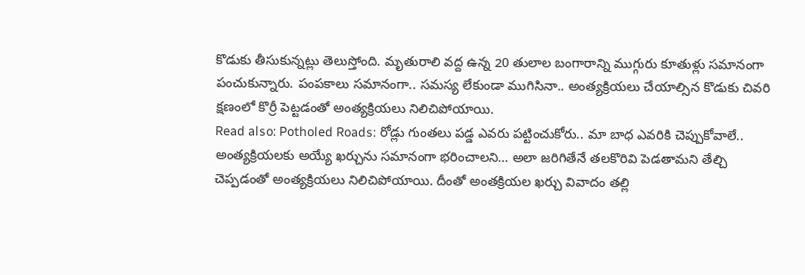కొడుకు తీసుకున్నట్లు తెలుస్తోంది. మృతురాలి వద్ద ఉన్న 20 తులాల బంగారాన్ని ముగ్గురు కూతుళ్లు సమానంగా పంచుకున్నారు. పంపకాలు సమానంగా.. సమస్య లేకుండా ముగిసినా.. అంత్యక్రియలు చేయాల్సిన కొడుకు చివరి క్షణంలో కొర్రీ పెట్టడంతో అంత్యక్రియలు నిలిచిపోయాయి.
Read also: Potholed Roads: రోడ్లు గుంతలు పడ్డ ఎవరు పట్టించుకోరు.. మా బాధ ఎవరికి చెప్పుకోవాలే..
అంత్యక్రియలకు అయ్యే ఖర్చును సమానంగా భరించాలని… అలా జరిగితేనే తలకొరివి పెడతామని తేల్చి చెప్పడంతో అంత్యక్రియలు నిలిచిపోయాయి. దీంతో అంతక్రియల ఖర్చు వివాదం తల్లి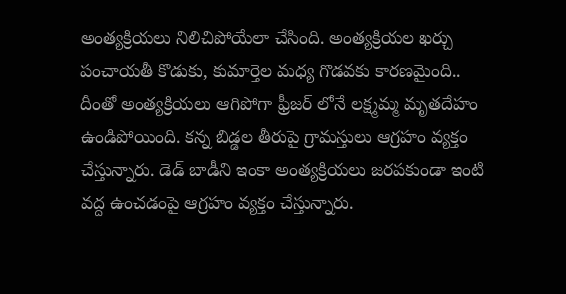అంత్యక్రియలు నిలిచిపోయేలా చేసింది. అంత్యక్రియల ఖర్చు పంచాయతీ కొడుకు, కుమార్తెల మధ్య గొడవకు కారణమైంది.. దీంతో అంత్యక్రియలు ఆగిపోగా ఫ్రీజర్ లోనే లక్ష్మమ్మ మృతదేహం ఉండిపోయింది. కన్న బిడ్డల తీరుపై గ్రామస్తులు ఆగ్రహం వ్యక్తం చేస్తున్నారు. డెడ్ బాడీని ఇంకా అంత్యక్రియలు జరపకుండా ఇంటి వద్ద ఉంచడంపై ఆగ్రహం వ్యక్తం చేస్తున్నారు.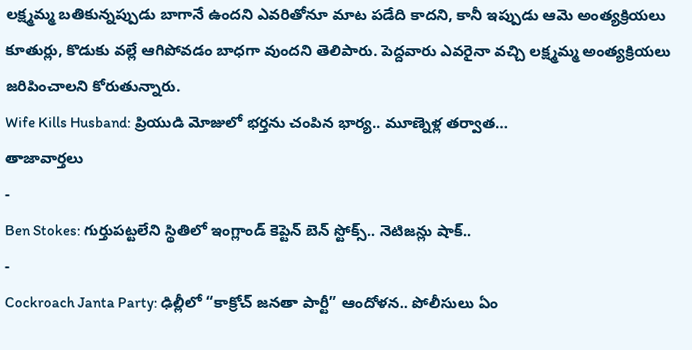లక్ష్మమ్మ బతికున్నప్పుడు బాగానే ఉందని ఎవరితోనూ మాట పడేది కాదని, కానీ ఇప్పుడు ఆమె అంత్యక్రియలు కూతుర్లు, కొడుకు వల్లే ఆగిపోవడం బాధగా వుందని తెలిపారు. పెద్దవారు ఎవరైనా వచ్చి లక్ష్మమ్మ అంత్యక్రియలు జరిపించాలని కోరుతున్నారు.
Wife Kills Husband: ప్రియుడి మోజులో భర్తను చంపిన భార్య.. మూణ్నెళ్ల తర్వాత…
తాజావార్తలు
-
Ben Stokes: గుర్తుపట్టలేని స్థితిలో ఇంగ్లాండ్ కెప్టెన్ బెన్ స్టోక్స్.. నెటిజన్లు షాక్..
-
Cockroach Janta Party: ఢిల్లీలో “కాక్రోచ్ జనతా పార్టీ” ఆందోళన.. పోలీసులు ఏం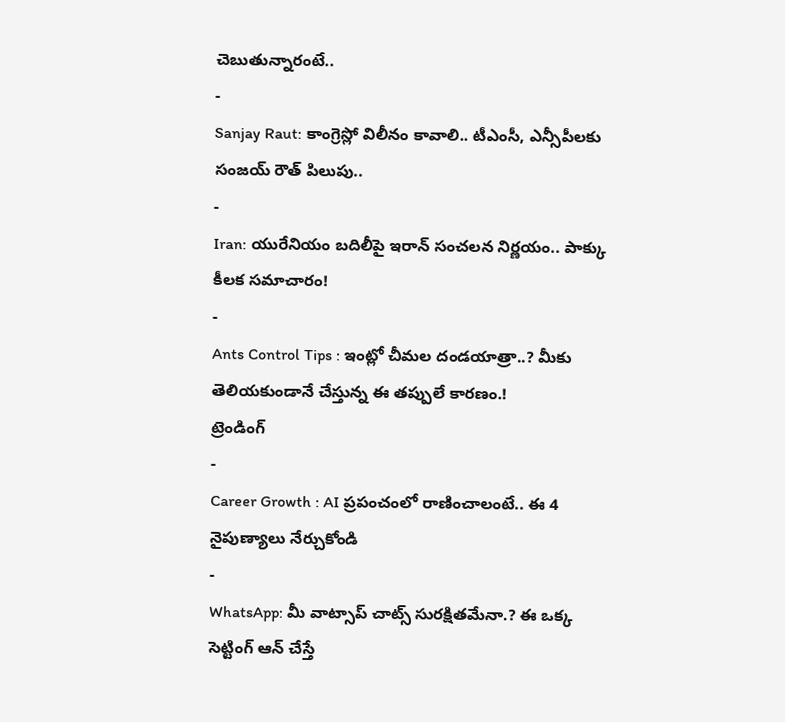చెబుతున్నారంటే..
-
Sanjay Raut: కాంగ్రెస్లో విలీనం కావాలి.. టీఎంసీ, ఎన్సీపీలకు సంజయ్ రౌత్ పిలుపు..
-
Iran: యురేనియం బదిలీపై ఇరాన్ సంచలన నిర్ణయం.. పాక్కు కీలక సమాచారం!
-
Ants Control Tips : ఇంట్లో చీమల దండయాత్రా..? మీకు తెలియకుండానే చేస్తున్న ఈ తప్పులే కారణం.!
ట్రెండింగ్
-
Career Growth : AI ప్రపంచంలో రాణించాలంటే.. ఈ 4 నైపుణ్యాలు నేర్చుకోండి
-
WhatsApp: మీ వాట్సాప్ చాట్స్ సురక్షితమేనా.? ఈ ఒక్క సెట్టింగ్ ఆన్ చేస్తే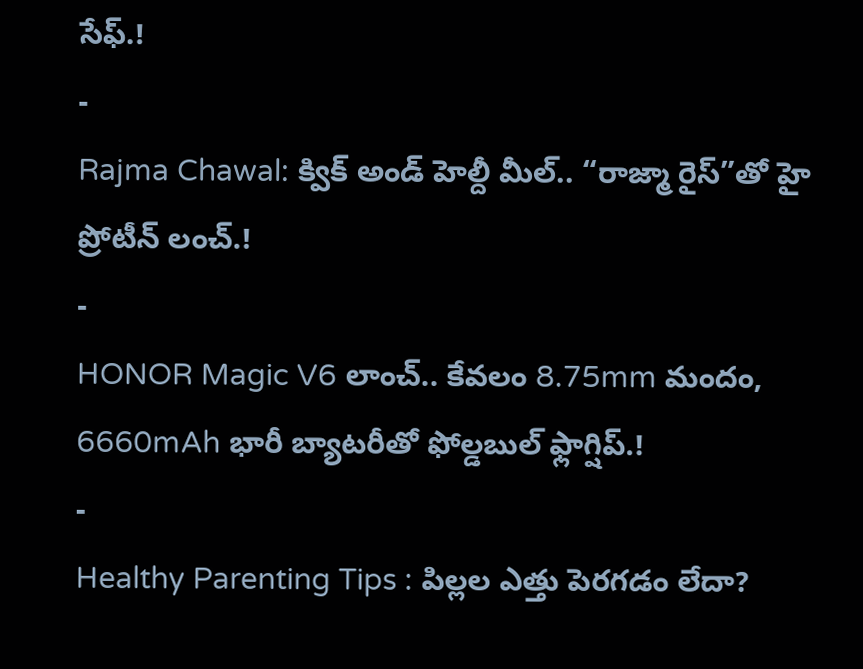సేఫ్.!
-
Rajma Chawal: క్విక్ అండ్ హెల్దీ మీల్.. “రాజ్మా రైస్”తో హై ప్రోటీన్ లంచ్.!
-
HONOR Magic V6 లాంచ్.. కేవలం 8.75mm మందం, 6660mAh భారీ బ్యాటరీతో ఫోల్డబుల్ ఫ్లాగ్షిప్.!
-
Healthy Parenting Tips : పిల్లల ఎత్తు పెరగడం లేదా?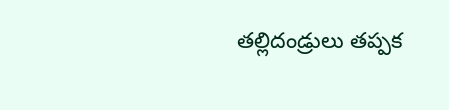తల్లిదండ్రులు తప్పక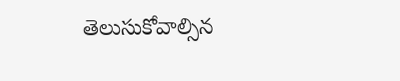తెలుసుకోవాల్సిన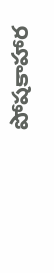పోషకాహార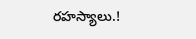రహస్యాలు.!